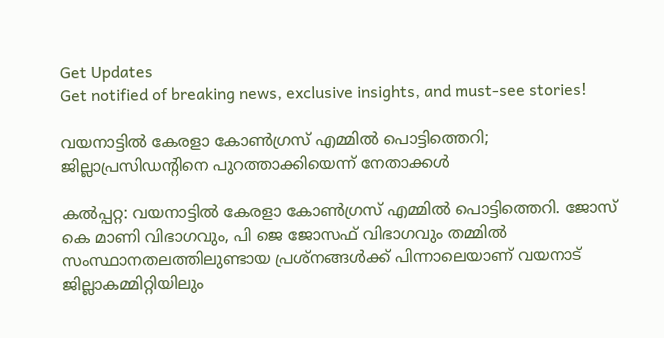Get Updates
Get notified of breaking news, exclusive insights, and must-see stories!

വയനാട്ടില്‍ കേരളാ കോണ്‍ഗ്രസ് എമ്മില്‍ പൊട്ടിത്തെറി; ജില്ലാപ്രസിഡന്റിനെ പുറത്താക്കിയെന്ന് നേതാക്കള്‍

കല്‍പ്പറ്റ: വയനാട്ടില്‍ കേരളാ കോണ്‍ഗ്രസ് എമ്മില്‍ പൊട്ടിത്തെറി. ജോസ് കെ മാണി വിഭാഗവും, പി ജെ ജോസഫ് വിഭാഗവും തമ്മില്‍ സംസ്ഥാനതലത്തിലുണ്ടായ പ്രശ്‌നങ്ങള്‍ക്ക് പിന്നാലെയാണ് വയനാട് ജില്ലാകമ്മിറ്റിയിലും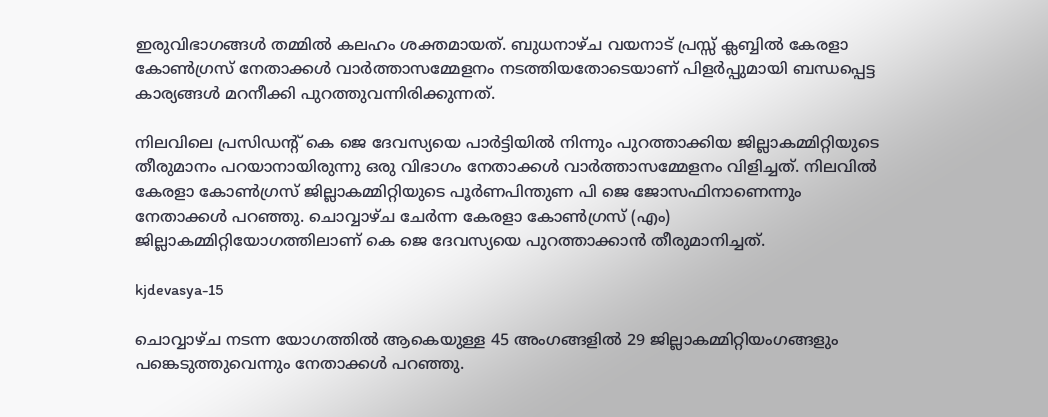ഇരുവിഭാഗങ്ങള്‍ തമ്മില്‍ കലഹം ശക്തമായത്. ബുധനാഴ്ച വയനാട് പ്രസ്സ് ക്ലബ്ബില്‍ കേരളാ കോണ്‍ഗ്രസ് നേതാക്കള്‍ വാര്‍ത്താസമ്മേളനം നടത്തിയതോടെയാണ് പിളര്‍പ്പുമായി ബന്ധപ്പെട്ട കാര്യങ്ങള്‍ മറനീക്കി പുറത്തുവന്നിരിക്കുന്നത്.

നിലവിലെ പ്രസിഡന്റ് കെ ജെ ദേവസ്യയെ പാര്‍ട്ടിയില്‍ നിന്നും പുറത്താക്കിയ ജില്ലാകമ്മിറ്റിയുടെ തീരുമാനം പറയാനായിരുന്നു ഒരു വിഭാഗം നേതാക്കള്‍ വാര്‍ത്താസമ്മേളനം വിളിച്ചത്. നിലവില്‍ കേരളാ കോണ്‍ഗ്രസ് ജില്ലാകമ്മിറ്റിയുടെ പൂര്‍ണപിന്തുണ പി ജെ ജോസഫിനാണെന്നും നേതാക്കള്‍ പറഞ്ഞു. ചൊവ്വാഴ്ച ചേര്‍ന്ന കേരളാ കോണ്‍ഗ്രസ് (എം) ജില്ലാകമ്മിറ്റിയോഗത്തിലാണ് കെ ജെ ദേവസ്യയെ പുറത്താക്കാന്‍ തീരുമാനിച്ചത്.

kjdevasya-15

ചൊവ്വാഴ്ച നടന്ന യോഗത്തില്‍ ആകെയുള്ള 45 അംഗങ്ങളില്‍ 29 ജില്ലാകമ്മിറ്റിയംഗങ്ങളും പങ്കെടുത്തുവെന്നും നേതാക്കള്‍ പറഞ്ഞു.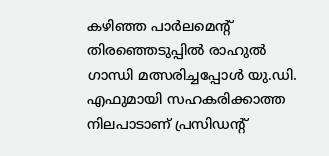കഴിഞ്ഞ പാര്‍ലമെന്റ് തിരഞ്ഞെടുപ്പില്‍ രാഹുല്‍ ഗാന്ധി മത്സരിച്ചപ്പോള്‍ യു.ഡി. എഫുമായി സഹകരിക്കാത്ത നിലപാടാണ് പ്രസിഡന്റ്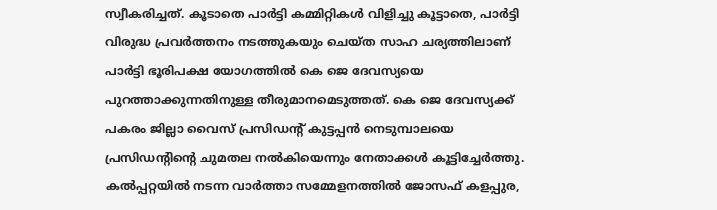സ്വീകരിച്ചത്. കൂടാതെ പാര്‍ട്ടി കമ്മിറ്റികള്‍ വിളിച്ചു കൂട്ടാതെ, പാര്‍ട്ടി വിരുദ്ധ പ്രവര്‍ത്തനം നടത്തുകയും ചെയ്ത സാഹ ചര്യത്തിലാണ് പാര്‍ട്ടി ഭൂരിപക്ഷ യോഗത്തില്‍ കെ ജെ ദേവസ്യയെ പുറത്താക്കുന്നതിനുള്ള തീരുമാനമെടുത്തത്. കെ ജെ ദേവസ്യക്ക് പകരം ജില്ലാ വൈസ് പ്രസിഡന്റ് കുട്ടപ്പന്‍ നെടുമ്പാലയെ പ്രസിഡന്റിന്റെ ചുമതല നല്‍കിയെന്നും നേതാക്കള്‍ കൂട്ടിച്ചേര്‍ത്തു. കല്‍പ്പറ്റയില്‍ നടന്ന വാര്‍ത്താ സമ്മേളനത്തില്‍ ജോസഫ് കളപ്പുര,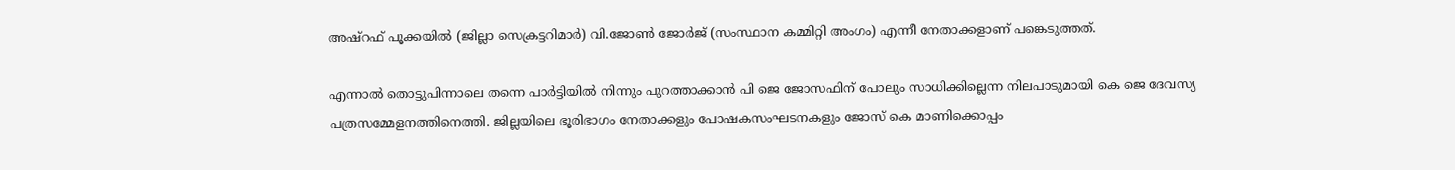അഷ്റഫ് പൂക്കയില്‍ (ജില്ലാ സെക്രട്ടറിമാര്‍) വി.ജോണ്‍ ജോര്‍ജ് (സംസ്ഥാന കമ്മിറ്റി അംഗം) എന്നീ നേതാക്കളാണ് പങ്കെടുത്തത്.

എന്നാല്‍ തൊട്ടുപിന്നാലെ തന്നെ പാര്‍ട്ടിയില്‍ നിന്നും പുറത്താക്കാന്‍ പി ജെ ജോസഫിന് പോലും സാധിക്കില്ലെന്ന നിലപാടുമായി കെ ജെ ദേവസ്യ പത്രസമ്മേളനത്തിനെത്തി. ജില്ലയിലെ ഭൂരിഭാഗം നേതാക്കളും പോഷകസംഘടനകളും ജോസ് കെ മാണിക്കൊപ്പം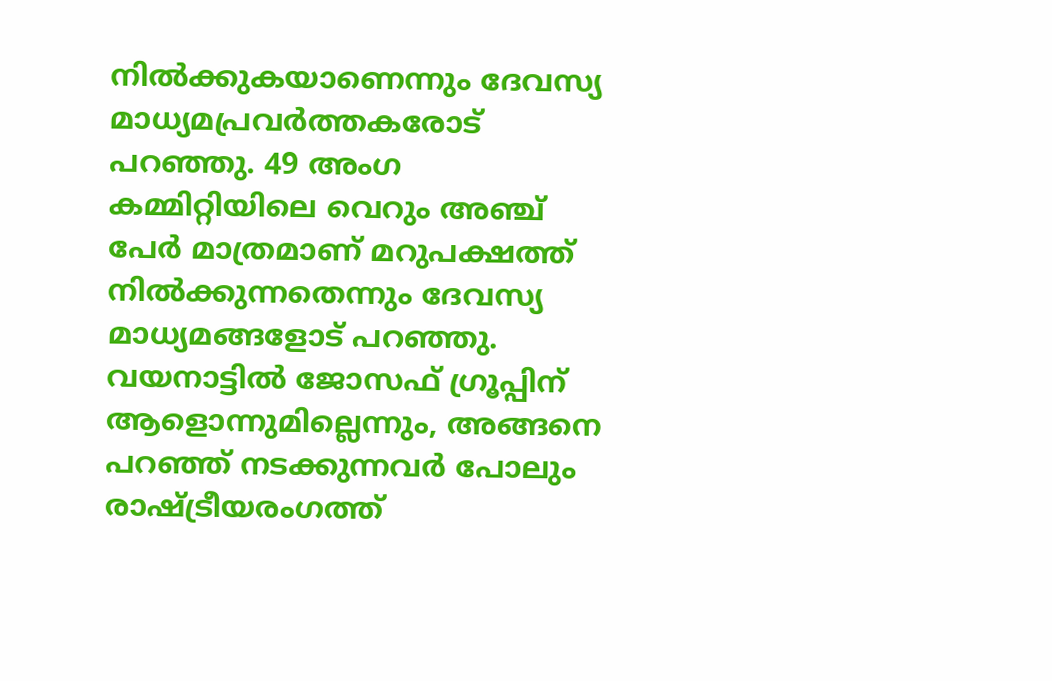നില്‍ക്കുകയാണെന്നും ദേവസ്യ മാധ്യമപ്രവര്‍ത്തകരോട് പറഞ്ഞു. 49 അംഗ കമ്മിറ്റിയിലെ വെറും അഞ്ച് പേര്‍ മാത്രമാണ് മറുപക്ഷത്ത് നില്‍ക്കുന്നതെന്നും ദേവസ്യ മാധ്യമങ്ങളോട് പറഞ്ഞു. വയനാട്ടില്‍ ജോസഫ് ഗ്രൂപ്പിന് ആളൊന്നുമില്ലെന്നും, അങ്ങനെ പറഞ്ഞ് നടക്കുന്നവര്‍ പോലും രാഷ്ട്രീയരംഗത്ത്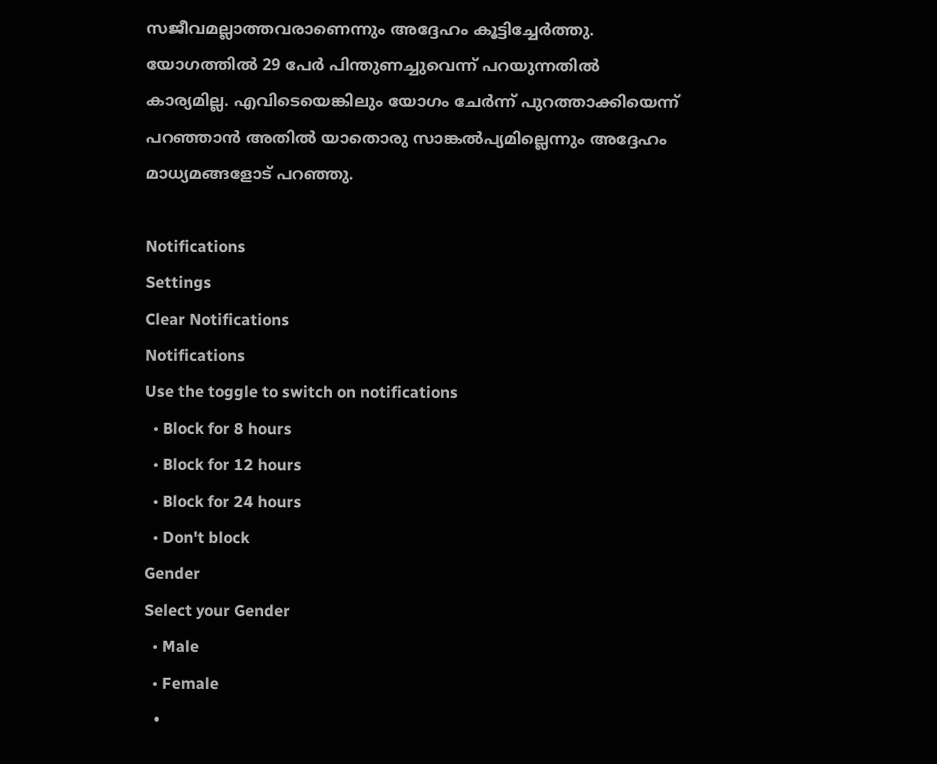സജീവമല്ലാത്തവരാണെന്നും അദ്ദേഹം കൂട്ടിച്ചേര്‍ത്തു. യോഗത്തില്‍ 29 പേര്‍ പിന്തുണച്ചുവെന്ന് പറയുന്നതില്‍ കാര്യമില്ല. എവിടെയെങ്കിലും യോഗം ചേര്‍ന്ന് പുറത്താക്കിയെന്ന് പറഞ്ഞാന്‍ അതില്‍ യാതൊരു സാങ്കല്‍പ്യമില്ലെന്നും അദ്ദേഹം മാധ്യമങ്ങളോട് പറഞ്ഞു.

Notifications
Settings
Clear Notifications
Notifications
Use the toggle to switch on notifications
  • Block for 8 hours
  • Block for 12 hours
  • Block for 24 hours
  • Don't block
Gender
Select your Gender
  • Male
  • Female
  •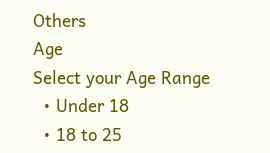Others
Age
Select your Age Range
  • Under 18
  • 18 to 25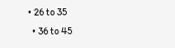• 26 to 35
  • 36 to 45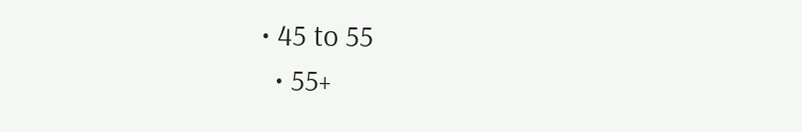• 45 to 55
  • 55+